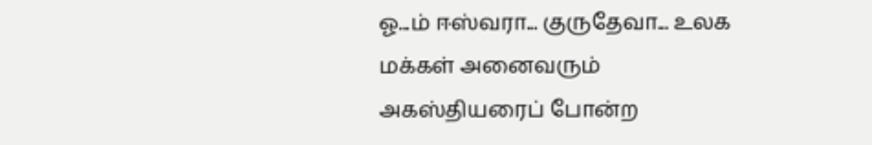ஓ...ம் ஈஸ்வரா... குருதேவா... உலக மக்கள் அனைவரும் அகஸ்தியரைப் போன்ற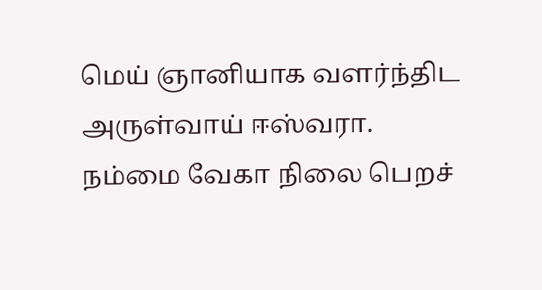மெய் ஞானியாக வளர்ந்திட அருள்வாய் ஈஸ்வரா.
நம்மை வேகா நிலை பெறச்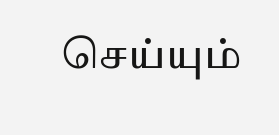செய்யும்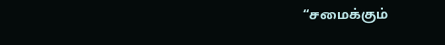“சமைக்கும்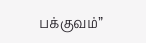பக்குவம்”